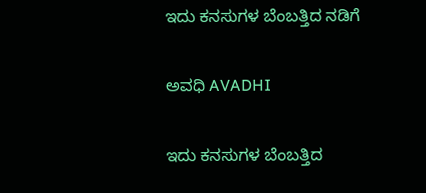ಇದು ಕನಸುಗಳ ಬೆಂಬತ್ತಿದ ನಡಿಗೆ‍

ಅವಧಿ AVADHI

ಇದು ಕನಸುಗಳ ಬೆಂಬತ್ತಿದ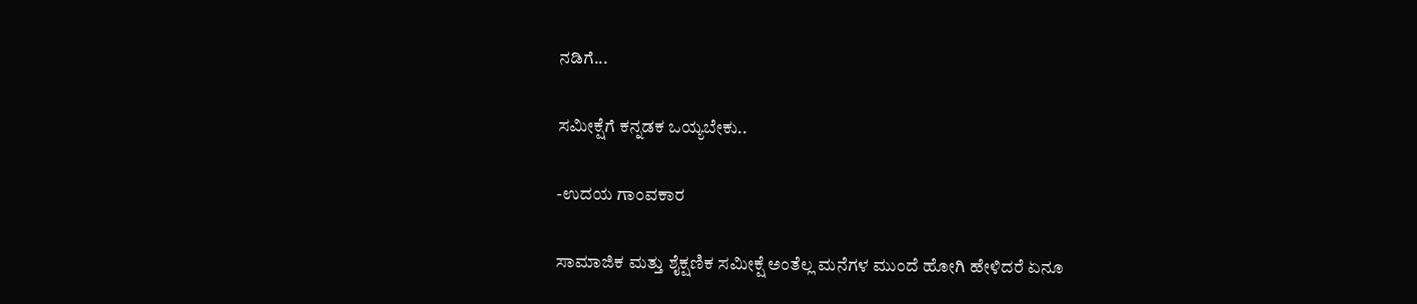ನಡಿಗೆ...

ಸಮೀಕ್ಷೆಗೆ ಕನ್ನಡಕ ಒಯ್ಯಬೇಕು..

-ಉದಯ ಗಾಂವಕಾರ

ಸಾಮಾಜಿಕ ಮತ್ತು ಶೈಕ್ಷಣಿಕ ಸಮೀಕ್ಷೆ ಅಂತೆಲ್ಲ ಮನೆಗಳ ಮುಂದೆ ಹೋಗಿ ಹೇಳಿದರೆ ಏನೂ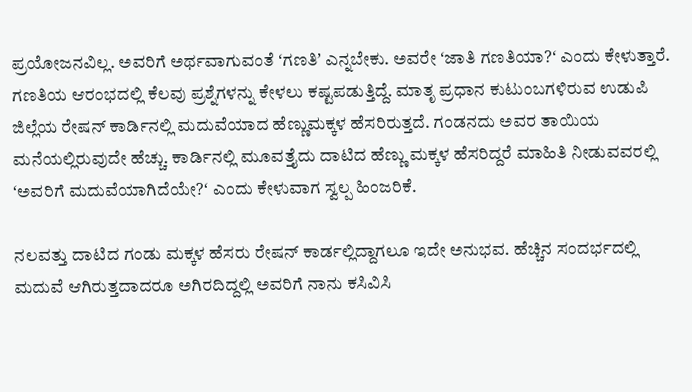ಪ್ರಯೋಜನವಿಲ್ಲ. ಅವರಿಗೆ ಅರ್ಥವಾಗುವಂತೆ ʻಗಣತಿʼ ಎನ್ನಬೇಕು. ಅವರೇ ʻಜಾತಿ ಗಣತಿಯಾ?ʻ ಎಂದು ಕೇಳುತ್ತಾರೆ. ಗಣತಿಯ ಆರಂಭದಲ್ಲಿ ಕೆಲವು ಪ್ರಶ್ನೆಗಳನ್ನು ಕೇಳಲು ಕಷ್ಟಪಡುತ್ತಿದ್ದೆ. ಮಾತೃ ಪ್ರಧಾನ ಕುಟುಂಬಗಳಿರುವ ಉಡುಪಿ ಜಿಲ್ಲೆಯ ರೇಷನ್‌ ಕಾರ್ಡಿನಲ್ಲಿ ಮದುವೆಯಾದ ಹೆಣ್ಣುಮಕ್ಕಳ ಹೆಸರಿರುತ್ತದೆ. ಗಂಡನದು ಅವರ ತಾಯಿಯ ಮನೆಯಲ್ಲಿರುವುದೇ ಹೆಚ್ಚು. ಕಾರ್ಡಿನಲ್ಲಿ ಮೂವತ್ತೈದು ದಾಟಿದ ಹೆಣ್ಣು ಮಕ್ಕಳ ಹೆಸರಿದ್ದರೆ ಮಾಹಿತಿ ನೀಡುವವರಲ್ಲಿ ʻಅವರಿಗೆ ಮದುವೆಯಾಗಿದೆಯೇ?ʻ ಎಂದು ಕೇಳುವಾಗ ಸ್ವಲ್ಪ ಹಿಂಜರಿಕೆ.

ನಲವತ್ತು ದಾಟಿದ ಗಂಡು ಮಕ್ಕಳ ಹೆಸರು ರೇಷನ್‌ ಕಾರ್ಡಲ್ಲಿದ್ದಾಗಲೂ ಇದೇ ಅನುಭವ. ಹೆಚ್ಚಿನ ಸಂದರ್ಭದಲ್ಲಿ ಮದುವೆ ಆಗಿರುತ್ತದಾದರೂ ಅಗಿರದಿದ್ದಲ್ಲಿ ಅವರಿಗೆ ನಾನು ಕಸಿವಿಸಿ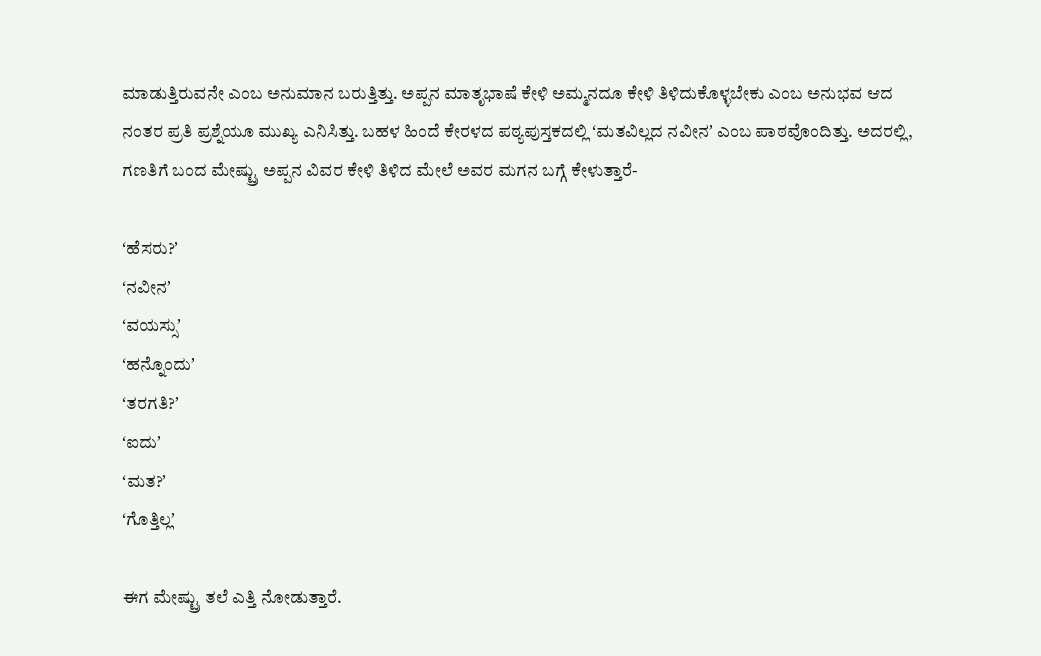ಮಾಡುತ್ತಿರುವನೇ ಎಂಬ ಅನುಮಾನ ಬರುತ್ತಿತ್ತು. ಅಪ್ಪನ ಮಾತೃಭಾಷೆ ಕೇಳಿ ಅಮ್ಮನದೂ ಕೇಳಿ ತಿಳಿದುಕೊಳ್ಳಬೇಕು ಎಂಬ ಅನುಭವ ಆದ ನಂತರ ಪ್ರತಿ ಪ್ರಶ್ನೆಯೂ ಮುಖ್ಯ ಎನಿಸಿತ್ತು. ಬಹಳ ಹಿಂದೆ ಕೇರಳದ ಪಠ್ಯಪುಸ್ತಕದಲ್ಲಿ ʻಮತವಿಲ್ಲದ ನವೀನʼ ಎಂಬ ಪಾಠವೊಂದಿತ್ತು. ಅದರಲ್ಲಿ, ಗಣತಿಗೆ ಬಂದ ಮೇಷ್ಟ್ರು ಅಪ್ಪನ ವಿವರ ಕೇಳಿ ತಿಳಿದ ಮೇಲೆ ಅವರ ಮಗನ ಬಗ್ಗೆ ಕೇಳುತ್ತಾರೆ-

ʻಹೆಸರು?ʼ
ʻನವೀನʼ
ʻವಯಸ್ಸುʼ
ʻಹನ್ನೊಂದುʼ
ʻತರಗತಿ?ʼ
ʻಐದುʼ
ʻಮತ?ʼ
ʻಗೊತ್ತಿಲ್ಲʼ

ಈಗ ಮೇಷ್ಟ್ರು ತಲೆ ಎತ್ತಿ ನೋಡುತ್ತಾರೆ.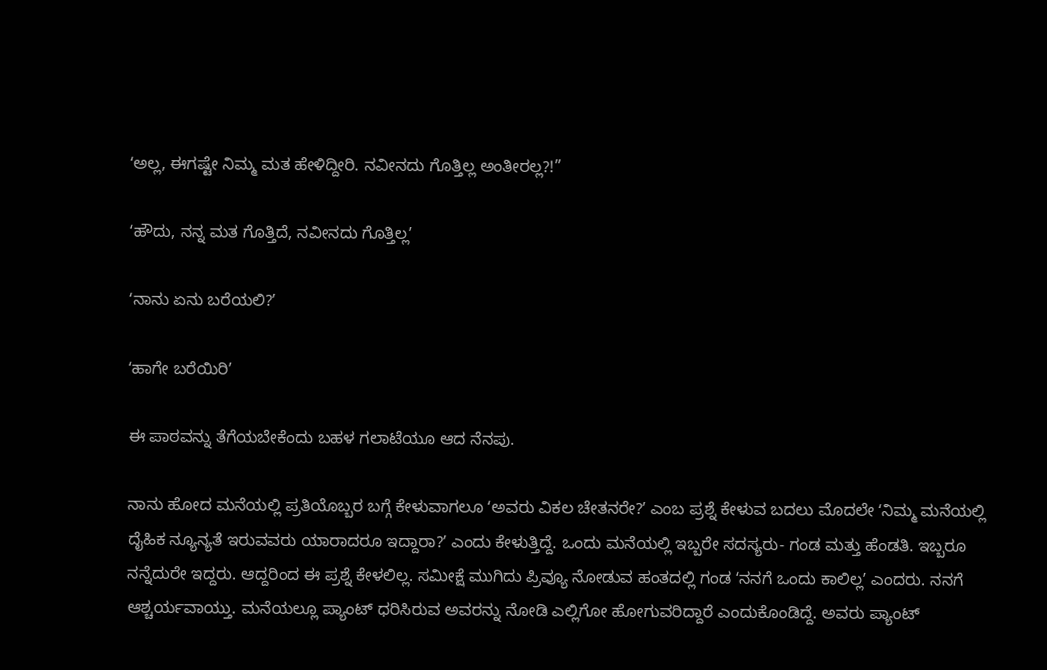ʻಅಲ್ಲ, ಈಗಷ್ಟೇ ನಿಮ್ಮ ಮತ ಹೇಳಿದ್ದೀರಿ. ನವೀನದು ಗೊತ್ತಿಲ್ಲ ಅಂತೀರಲ್ಲ?!”

ʻಹೌದು, ನನ್ನ ಮತ ಗೊತ್ತಿದೆ, ನವೀನದು ಗೊತ್ತಿಲ್ಲʼ

ʻನಾನು ಏನು ಬರೆಯಲಿ?ʼ

ʻಹಾಗೇ ಬರೆಯಿರಿʼ

ಈ ಪಾಠವನ್ನು ತೆಗೆಯಬೇಕೆಂದು ಬಹಳ ಗಲಾಟೆಯೂ ಆದ ನೆನಪು.

ನಾನು ಹೋದ ಮನೆಯಲ್ಲಿ ಪ್ರತಿಯೊಬ್ಬರ ಬಗ್ಗೆ ಕೇಳುವಾಗಲೂ ʻಅವರು ವಿಕಲ ಚೇತನರೇ?ʼ ಎಂಬ ಪ್ರಶ್ನೆ ಕೇಳುವ ಬದಲು ಮೊದಲೇ ʻನಿಮ್ಮ ಮನೆಯಲ್ಲಿ ದೈಹಿಕ ನ್ಯೂನ್ಯತೆ ಇರುವವರು ಯಾರಾದರೂ ಇದ್ದಾರಾ?ʼ ಎಂದು ಕೇಳುತ್ತಿದ್ದೆ. ಒಂದು ಮನೆಯಲ್ಲಿ ಇಬ್ಬರೇ ಸದಸ್ಯರು- ಗಂಡ ಮತ್ತು ಹೆಂಡತಿ. ಇಬ್ಬರೂ ನನ್ನೆದುರೇ ಇದ್ದರು. ಆದ್ದರಿಂದ ಈ ಪ್ರಶ್ನೆ ಕೇಳಲಿಲ್ಲ. ಸಮೀಕ್ಷೆ ಮುಗಿದು ಪ್ರಿವ್ಯೂ ನೋಡುವ ಹಂತದಲ್ಲಿ ಗಂಡ ʻನನಗೆ ಒಂದು ಕಾಲಿಲ್ಲʼ ಎಂದರು. ನನಗೆ ಆಶ್ಚರ್ಯವಾಯ್ತು. ಮನೆಯಲ್ಲೂ ಪ್ಯಾಂಟ್‌ ಧರಿಸಿರುವ ಅವರನ್ನು ನೋಡಿ ಎಲ್ಲಿಗೋ ಹೋಗುವರಿದ್ದಾರೆ ಎಂದುಕೊಂಡಿದ್ದೆ. ಅವರು ಪ್ಯಾಂಟ್‌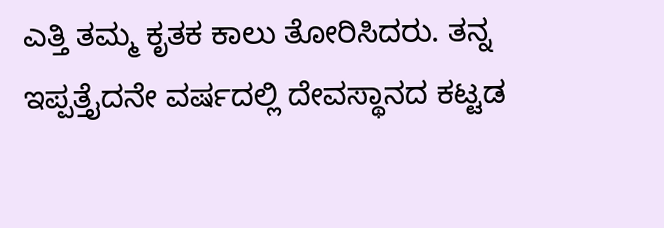ಎತ್ತಿ ತಮ್ಮ ಕೃತಕ ಕಾಲು ತೋರಿಸಿದರು. ತನ್ನ ಇಪ್ಪತ್ತೈದನೇ ವರ್ಷದಲ್ಲಿ ದೇವಸ್ಥಾನದ ಕಟ್ಟಡ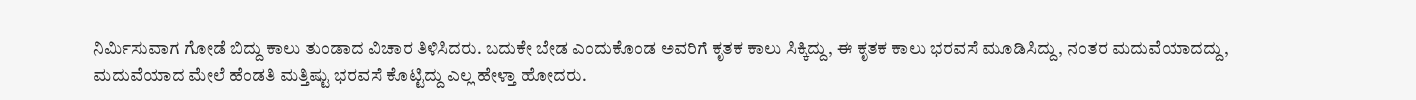ನಿರ್ಮಿಸುವಾಗ ಗೋಡೆ ಬಿದ್ದು ಕಾಲು ತುಂಡಾದ ವಿಚಾರ ತಿಳಿಸಿದರು. ಬದುಕೇ ಬೇಡ ಎಂದುಕೊಂಡ ಅವರಿಗೆ ಕೃತಕ ಕಾಲು ಸಿಕ್ಕಿದ್ದು, ಈ ಕೃತಕ ಕಾಲು ಭರವಸೆ ಮೂಡಿಸಿದ್ದು, ನಂತರ ಮದುವೆಯಾದದ್ದು, ಮದುವೆಯಾದ ಮೇಲೆ ಹೆಂಡತಿ ಮತ್ತಿಷ್ಟು ಭರವಸೆ ಕೊಟ್ಟಿದ್ದು ಎಲ್ಲ ಹೇಳ್ತಾ ಹೋದರು.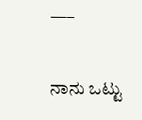—–

ನಾನು ಒಟ್ಟು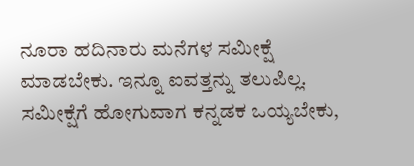ನೂರಾ ಹದಿನಾರು ಮನೆಗಳ ಸಮೀಕ್ಷೆ ಮಾಡಬೇಕು. ಇನ್ನೂ ಐವತ್ತನ್ನು ತಲುಪಿಲ್ಲ. ಸಮೀಕ್ಷೆಗೆ ಹೋಗುವಾಗ ಕನ್ನಡಕ ಒಯ್ಯಬೇಕು,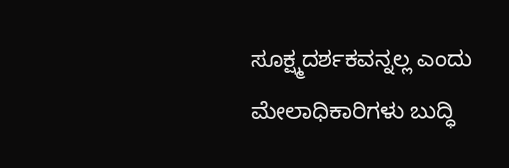ಸೂಕ್ಷ್ಮದರ್ಶಕವನ್ನಲ್ಲ ಎಂದು ಮೇಲಾಧಿಕಾರಿಗಳು ಬುದ್ಧಿ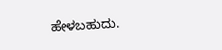ಹೇಳಬಹುದು.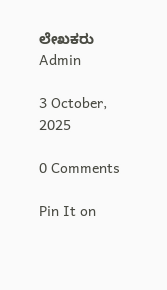ಲೇಖಕರು Admin

3 October, 2025

0 Comments

Pin It on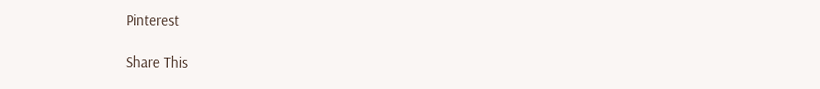Pinterest

Share This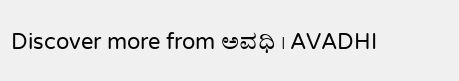Discover more from ಅವಧಿ । AVADHI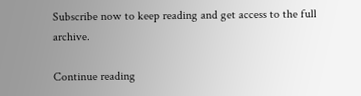Subscribe now to keep reading and get access to the full archive.

Continue reading